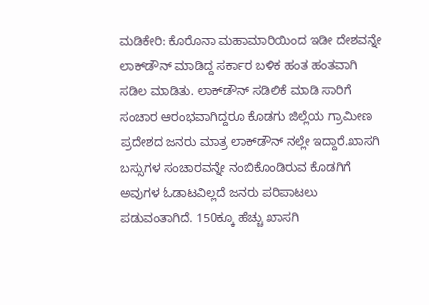ಮಡಿಕೇರಿ: ಕೊರೊನಾ ಮಹಾಮಾರಿಯಿಂದ ಇಡೀ ದೇಶವನ್ನೇ ಲಾಕ್‍ಡೌನ್ ಮಾಡಿದ್ದ ಸರ್ಕಾರ ಬಳಿಕ ಹಂತ ಹಂತವಾಗಿ ಸಡಿಲ ಮಾಡಿತು. ಲಾಕ್‍ಡೌನ್ ಸಡಿಲಿಕೆ ಮಾಡಿ ಸಾರಿಗೆ ಸಂಚಾರ ಆರಂಭವಾಗಿದ್ದರೂ ಕೊಡಗು ಜಿಲ್ಲೆಯ ಗ್ರಾಮೀಣ ಪ್ರದೇಶದ ಜನರು ಮಾತ್ರ ಲಾಕ್‍ಡೌನ್ ನಲ್ಲೇ ಇದ್ದಾರೆ.ಖಾಸಗಿ ಬಸ್ಸುಗಳ ಸಂಚಾರವನ್ನೇ ನಂಬಿಕೊಂಡಿರುವ ಕೊಡಗಿಗೆ ಅವುಗಳ ಓಡಾಟವಿಲ್ಲದೆ ಜನರು ಪರಿಪಾಟಲು ಪಡುವಂತಾಗಿದೆ. 150ಕ್ಕೂ ಹೆಚ್ಚು ಖಾಸಗಿ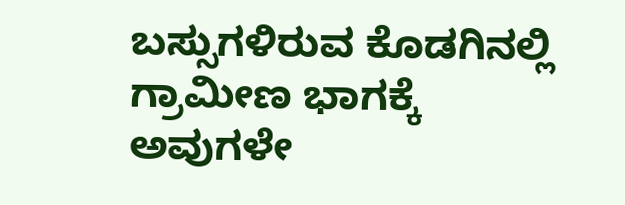ಬಸ್ಸುಗಳಿರುವ ಕೊಡಗಿನಲ್ಲಿ ಗ್ರಾಮೀಣ ಭಾಗಕ್ಕೆ ಅವುಗಳೇ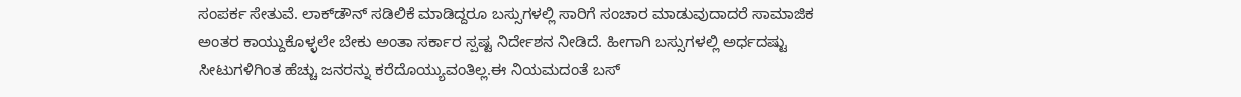ಸಂಪರ್ಕ ಸೇತುವೆ. ಲಾಕ್‍ಡೌನ್ ಸಡಿಲಿಕೆ ಮಾಡಿದ್ದರೂ ಬಸ್ಸುಗಳಲ್ಲಿ ಸಾರಿಗೆ ಸಂಚಾರ ಮಾಡುವುದಾದರೆ ಸಾಮಾಜಿಕ ಅಂತರ ಕಾಯ್ದುಕೊಳ್ಳಲೇ ಬೇಕು ಅಂತಾ ಸರ್ಕಾರ ಸ್ಪಷ್ಟ ನಿರ್ದೇಶನ ನೀಡಿದೆ. ಹೀಗಾಗಿ ಬಸ್ಸುಗಳಲ್ಲಿ ಅರ್ಧದಷ್ಟು ಸೀಟುಗಳಿಗಿಂತ ಹೆಚ್ಚು ಜನರನ್ನು ಕರೆದೊಯ್ಯುವಂತಿಲ್ಲ.ಈ ನಿಯಮದಂತೆ ಬಸ್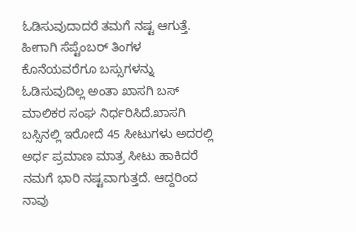ಓಡಿಸುವುದಾದರೆ ತಮಗೆ ನಷ್ಟ ಆಗುತ್ತೆ. ಹೀಗಾಗಿ ಸೆಪ್ಟೆಂಬರ್ ತಿಂಗಳ ಕೊನೆಯವರೆಗೂ ಬಸ್ಸುಗಳನ್ನು ಓಡಿಸುವುದಿಲ್ಲ ಅಂತಾ ಖಾಸಗಿ ಬಸ್ ಮಾಲಿಕರ ಸಂಘ ನಿರ್ಧರಿಸಿದೆ.ಖಾಸಗಿ ಬಸ್ಸಿನಲ್ಲಿ ಇರೋದೆ 45 ಸೀಟುಗಳು ಅದರಲ್ಲಿ ಅರ್ಧ ಪ್ರಮಾಣ ಮಾತ್ರ ಸೀಟು ಹಾಕಿದರೆ ನಮಗೆ ಭಾರಿ ನಷ್ಟವಾಗುತ್ತದೆ. ಆದ್ದರಿಂದ ನಾವು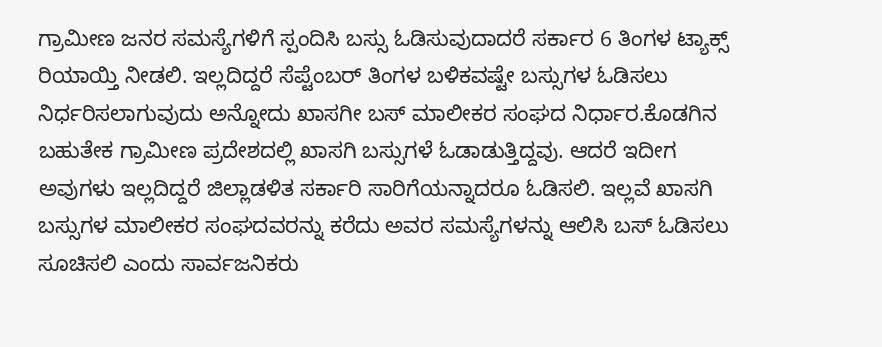ಗ್ರಾಮೀಣ ಜನರ ಸಮಸ್ಯೆಗಳಿಗೆ ಸ್ಪಂದಿಸಿ ಬಸ್ಸು ಓಡಿಸುವುದಾದರೆ ಸರ್ಕಾರ 6 ತಿಂಗಳ ಟ್ಯಾಕ್ಸ್ ರಿಯಾಯ್ತಿ ನೀಡಲಿ. ಇಲ್ಲದಿದ್ದರೆ ಸೆಪ್ಟೆಂಬರ್ ತಿಂಗಳ ಬಳಿಕವಷ್ಟೇ ಬಸ್ಸುಗಳ ಓಡಿಸಲು ನಿರ್ಧರಿಸಲಾಗುವುದು ಅನ್ನೋದು ಖಾಸಗೀ ಬಸ್ ಮಾಲೀಕರ ಸಂಘದ ನಿರ್ಧಾರ.ಕೊಡಗಿನ ಬಹುತೇಕ ಗ್ರಾಮೀಣ ಪ್ರದೇಶದಲ್ಲಿ ಖಾಸಗಿ ಬಸ್ಸುಗಳೆ ಓಡಾಡುತ್ತಿದ್ದವು. ಆದರೆ ಇದೀಗ ಅವುಗಳು ಇಲ್ಲದಿದ್ದರೆ ಜಿಲ್ಲಾಡಳಿತ ಸರ್ಕಾರಿ ಸಾರಿಗೆಯನ್ನಾದರೂ ಓಡಿಸಲಿ. ಇಲ್ಲವೆ ಖಾಸಗಿ ಬಸ್ಸುಗಳ ಮಾಲೀಕರ ಸಂಘದವರನ್ನು ಕರೆದು ಅವರ ಸಮಸ್ಯೆಗಳನ್ನು ಆಲಿಸಿ ಬಸ್ ಓಡಿಸಲು ಸೂಚಿಸಲಿ ಎಂದು ಸಾರ್ವಜನಿಕರು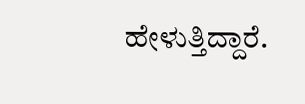ಹೇಳುತ್ತಿದ್ದಾರೆ.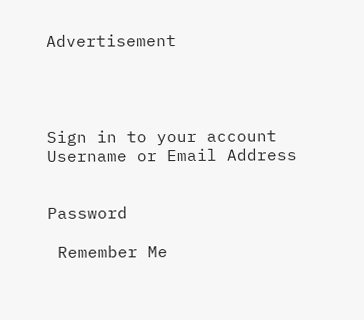Advertisement




Sign in to your account
Username or Email Address


Password

 Remember Me